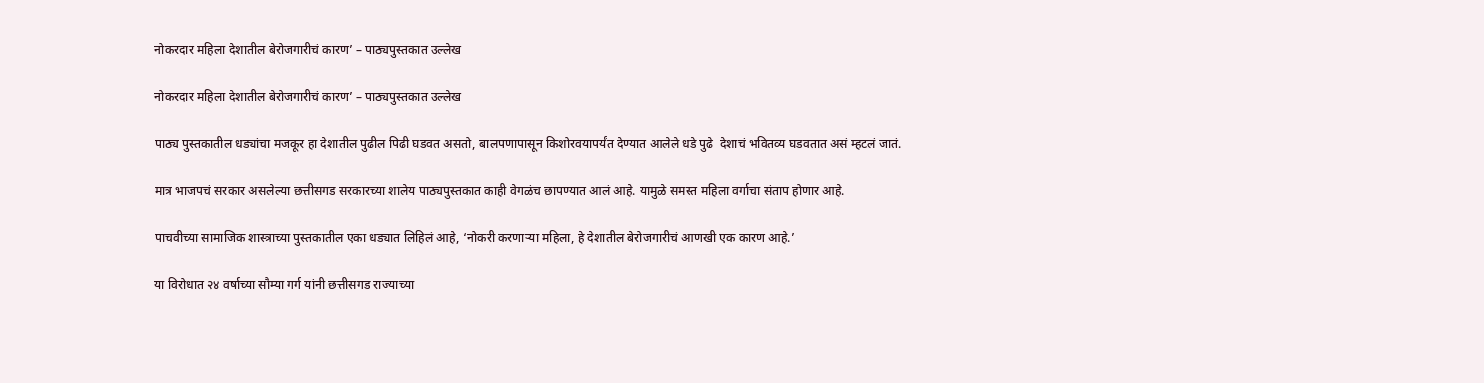नोकरदार महिला देशातील बेरोजगारीचं कारण’ – पाठ्यपुस्तकात उल्लेख

नोकरदार महिला देशातील बेरोजगारीचं कारण’ – पाठ्यपुस्तकात उल्लेख

पाठ्य पुस्तकातील धड्यांचा मजकूर हा देशातील पुढील पिढी घडवत असतो, बालपणापासून किशोरवयापर्यंत देण्यात आलेले धडे पुढे  देशाचं भवितव्य घडवतात असं म्हटलं जातं.

मात्र भाजपचं सरकार असलेल्या छत्तीसगड सरकारच्या शालेय पाठ्यपुस्तकात काही वेगळंच छापण्यात आलं आहे. यामुळे समस्त महिला वर्गाचा संताप होणार आहे.

पाचवीच्या सामाजिक शास्त्राच्या पुस्तकातील एका धड्यात लिहिलं आहे, ‘नोकरी करणाऱ्या महिला, हे देशातील बेरोजगारीचं आणखी एक कारण आहे.’

या विरोधात २४ वर्षाच्या सौम्या गर्ग यांनी छत्तीसगड राज्याच्या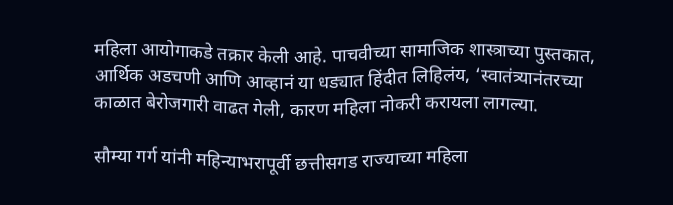महिला आयोगाकडे तक्रार केली आहे. पाचवीच्या सामाजिक शास्त्राच्या पुस्तकात, आर्थिक अडचणी आणि आव्हानं या धड्यात हिंदीत लिहिलंय, ‘स्वातंत्र्यानंतरच्या काळात बेरोजगारी वाढत गेली, कारण महिला नोकरी करायला लागल्या.

सौम्या गर्ग यांनी महिन्याभरापूर्वी छत्तीसगड राज्याच्या महिला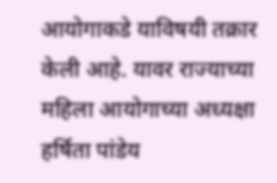आयोगाकडे याविषयी तक्रार केली आहे. यावर राज्याच्या महिला आयोगाच्या अध्यक्षा हर्षिता पांडेय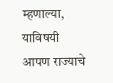म्हणाल्या, याविषयी आपण राज्याचे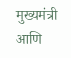मुख्यमंत्री आणि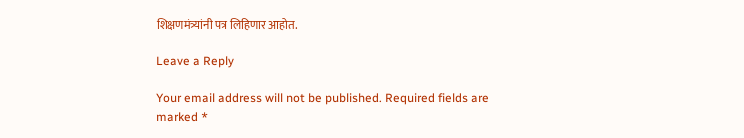शिक्षणमंत्र्यांनी पत्र लिहिणार आहोत.

Leave a Reply

Your email address will not be published. Required fields are marked *